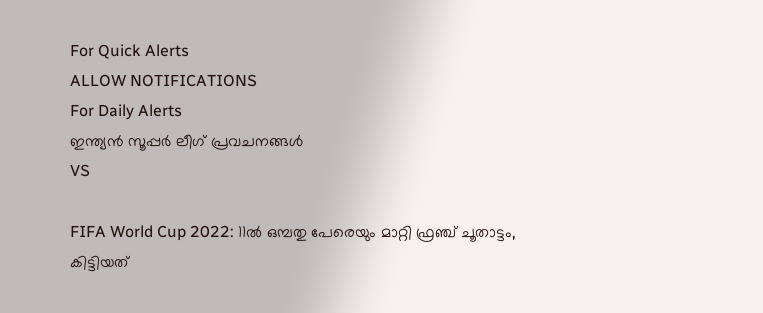For Quick Alerts
ALLOW NOTIFICATIONS
For Daily Alerts
ഇന്ത്യന്‍ സൂപ്പര്‍ ലീഗ്‌ പ്രവചനങ്ങൾ
VS

FIFA World Cup 2022: 11ല്‍ ഒമ്പതു പേരെയും മാറ്റി ഫ്രഞ്ച് ചൂതാട്ടം, കിട്ടിയത്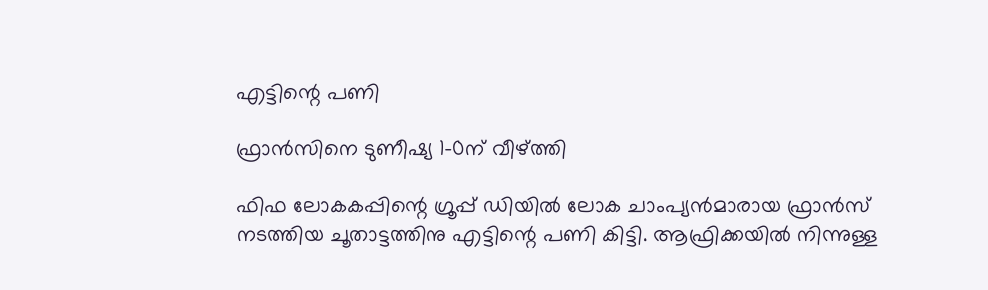എട്ടിന്റെ പണി

ഫ്രാന്‍സിനെ ടുണീഷ്യ 1-0ന് വീഴ്ത്തി

ഫിഫ ലോകകപ്പിന്റെ ഗ്രൂപ്പ് ഡിയില്‍ ലോക ചാംപ്യന്‍മാരായ ഫ്രാന്‍സ് നടത്തിയ ചൂതാട്ടത്തിനു എട്ടിന്റെ പണി കിട്ടി. ആഫ്രിക്കയില്‍ നിന്നുള്ള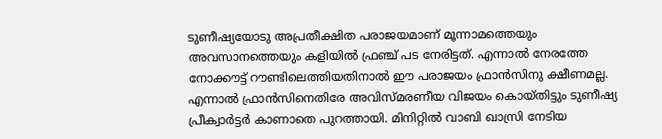ടുണീഷ്യയോടു അപ്രതീക്ഷിത പരാജയമാണ് മൂന്നാമത്തെയും അവസാനത്തെയും കളിയില്‍ ഫ്രഞ്ച് പട നേരിട്ടത്. എന്നാല്‍ നേരത്തേ നോക്കൗട്ട് റൗണ്ടിലെത്തിയതിനാല്‍ ഈ പരാജയം ഫ്രാന്‍സിനു ക്ഷീണമല്ല. എന്നാല്‍ ഫ്രാന്‍സിനെതിരേ അവിസ്മരണീയ വിജയം കൊയ്തിട്ടും ടുണീഷ്യ പ്രീക്വാര്‍ട്ടര്‍ കാണാതെ പുറത്തായി. മിനിറ്റില്‍ വാബി ഖാസ്രി നേടിയ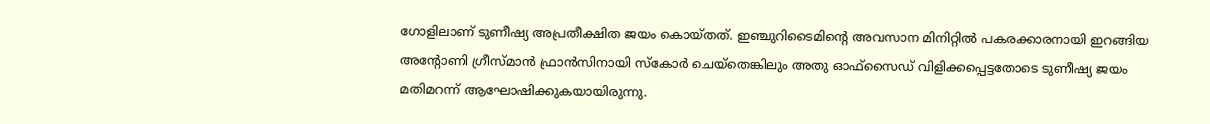ഗോളിലാണ് ടുണീഷ്യ അപ്രതീക്ഷിത ജയം കൊയ്തത്. ഇഞ്ചുറിടൈമിന്റെ അവസാന മിനിറ്റില്‍ പകരക്കാരനായി ഇറങ്ങിയ അന്റോണി ഗ്രീസ്മാന്‍ ഫ്രാന്‍സിനായി സ്‌കോര്‍ ചെയ്‌തെങ്കിലും അതു ഓഫ്‌സൈഡ് വിളിക്കപ്പെട്ടതോടെ ടുണീഷ്യ ജയം മതിമറന്ന് ആഘോഷിക്കുകയായിരുന്നു.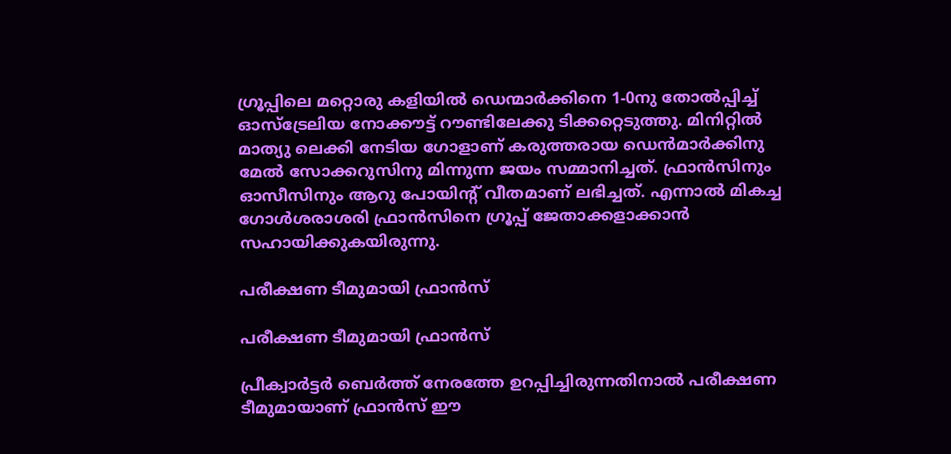ഗ്രൂപ്പിലെ മറ്റൊരു കളിയില്‍ ഡെന്മാര്‍ക്കിനെ 1-0നു തോല്‍പ്പിച്ച് ഓസ്‌ട്രേലിയ നോക്കൗട്ട് റൗണ്ടിലേക്കു ടിക്കറ്റെടുത്തു. മിനിറ്റില്‍ മാത്യു ലെക്കി നേടിയ ഗോളാണ് കരുത്തരായ ഡെന്‍മാര്‍ക്കിനു മേല്‍ സോക്കറുസിനു മിന്നുന്ന ജയം സമ്മാനിച്ചത്. ഫ്രാന്‍സിനും ഓസീസിനും ആറു പോയിന്റ് വീതമാണ് ലഭിച്ചത്. എന്നാല്‍ മികച്ച ഗോള്‍ശരാശരി ഫ്രാന്‍സിനെ ഗ്രൂപ്പ് ജേതാക്കളാക്കാന്‍ സഹായിക്കുകയിരുന്നു.

പരീക്ഷണ ടീമുമായി ഫ്രാന്‍സ്

പരീക്ഷണ ടീമുമായി ഫ്രാന്‍സ്

പ്രീക്വാര്‍ട്ടര്‍ ബെര്‍ത്ത് നേരത്തേ ഉറപ്പിച്ചിരുന്നതിനാല്‍ പരീക്ഷണ ടീമുമായാണ് ഫ്രാന്‍സ് ഈ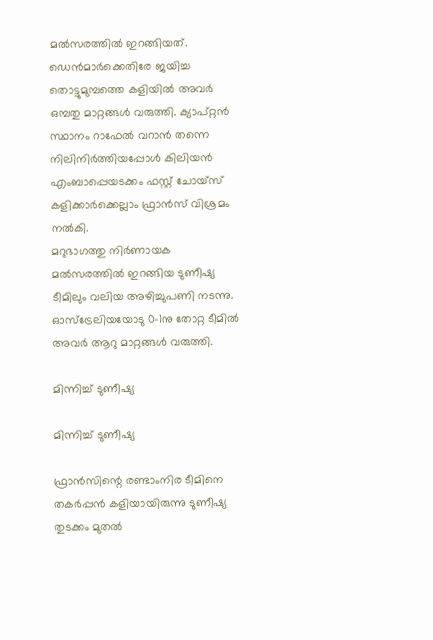മല്‍സരത്തില്‍ ഇറങ്ങിയത്. ഡെന്‍മാര്‍ക്കെതിരേ ജയിച്ച തൊട്ടുമുമ്പത്തെ കളിയില്‍ അവര്‍ ഒമ്പതു മാറ്റങ്ങള്‍ വരുത്തി. ക്യാപ്റ്റന്‍ സ്ഥാനം റാഫേല്‍ വറാന്‍ തന്നെ നിലിനിര്‍ത്തിയപ്പോള്‍ കിലിയന്‍ എംബാപ്പെയടക്കം ഫസ്റ്റ് ചോയ്‌സ് കളിക്കാര്‍ക്കെല്ലാം ഫ്രാന്‍സ് വിശ്രമം നല്‍കി.
മറുഭാഗത്തു നിര്‍ണായക മല്‍സരത്തില്‍ ഇറങ്ങിയ ടുണീഷ്യ ടീമിലും വലിയ അഴിച്ചുപണി നടന്നു. ഓസ്‌ട്രേലിയയോടു 0-1നു തോറ്റ ടീമില്‍ അവര്‍ ആറു മാറ്റങ്ങള്‍ വരുത്തി.

മിന്നിച്ച് ടുണീഷ്യ

മിന്നിച്ച് ടുണീഷ്യ

ഫ്രാന്‍സിന്റെ രണ്ടാംനിര ടീമിനെ തകര്‍പ്പന്‍ കളിയായിരുന്നു ടുണീഷ്യ തുടക്കം മുതല്‍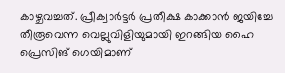കാഴ്ചവച്ചത്. പ്രീക്വാര്‍ട്ടര്‍ പ്രതീക്ഷ കാക്കാന്‍ ജയിച്ചേ തീരൂവെന്ന വെല്ലുവിളിയുമായി ഇറങ്ങിയ ഹൈ പ്രെസിങ് ഗെയിമാണ്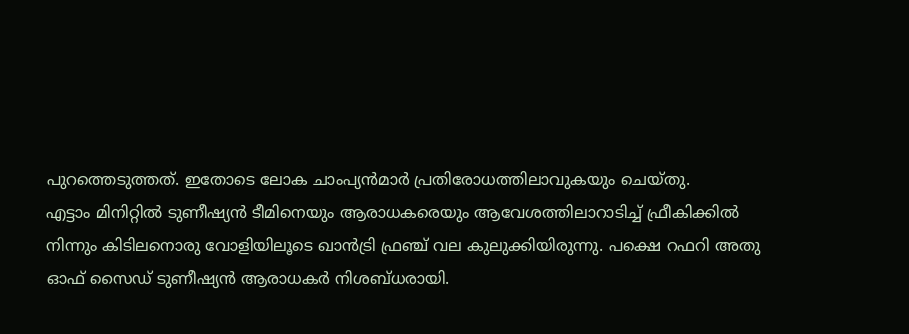പുറത്തെടുത്തത്. ഇതോടെ ലോക ചാംപ്യന്‍മാര്‍ പ്രതിരോധത്തിലാവുകയും ചെയ്തു.
എട്ടാം മിനിറ്റില്‍ ടുണീഷ്യന്‍ ടീമിനെയും ആരാധകരെയും ആവേശത്തിലാറാടിച്ച് ഫ്രീകിക്കില്‍ നിന്നും കിടിലനൊരു വോളിയിലൂടെ ഖാന്‍ട്രി ഫ്രഞ്ച് വല കുലുക്കിയിരുന്നു. പക്ഷെ റഫറി അതു ഓഫ് സൈഡ് ടുണീഷ്യന്‍ ആരാധകര്‍ നിശബ്ധരായി.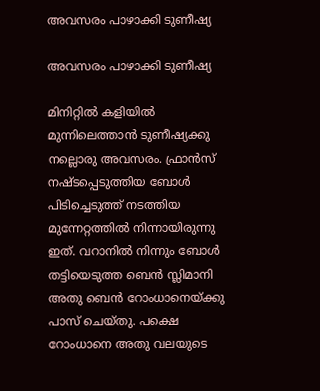അവസരം പാഴാക്കി ടുണീഷ്യ

അവസരം പാഴാക്കി ടുണീഷ്യ

മിനിറ്റില്‍ കളിയില്‍ മുന്നിലെത്താന്‍ ടുണീഷ്യക്കു നല്ലൊരു അവസരം. ഫ്രാന്‍സ് നഷ്ടപ്പെടുത്തിയ ബോള്‍ പിടിച്ചെടുത്ത് നടത്തിയ മുന്നേറ്റത്തില്‍ നിന്നായിരുന്നു ഇത്. വറാനില്‍ നിന്നും ബോള്‍ തട്ടിയെടുത്ത ബെന്‍ സ്ലിമാനി അതു ബെന്‍ റോംധാനെയ്ക്കു പാസ് ചെയ്തു. പക്ഷെ റോംധാനെ അതു വലയുടെ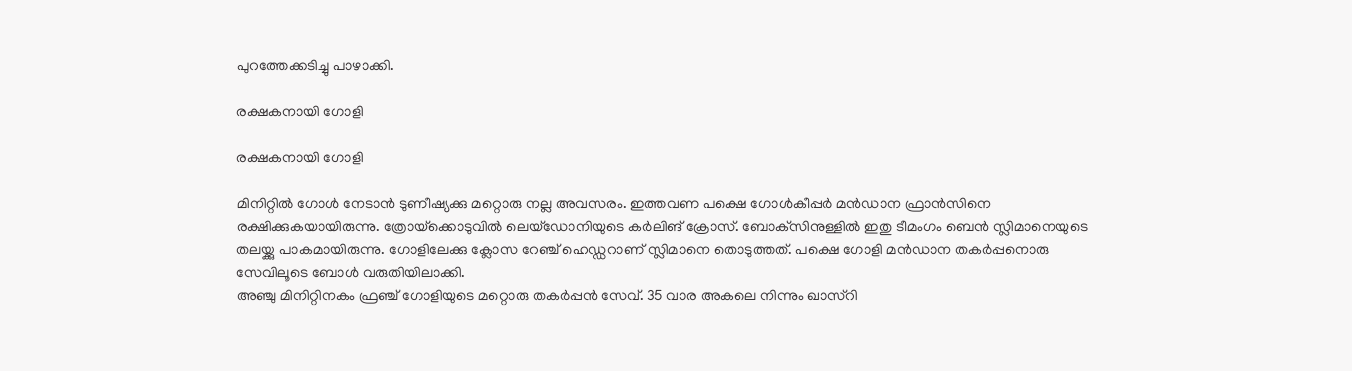പുറത്തേക്കടിച്ചു പാഴാക്കി.

രക്ഷകനായി ഗോളി

രക്ഷകനായി ഗോളി

മിനിറ്റില്‍ ഗോള്‍ നേടാന്‍ ടുണീഷ്യക്കു മറ്റൊരു നല്ല അവസരം. ഇത്തവണ പക്ഷെ ഗോള്‍കീപ്പര്‍ മന്‍ഡാന ഫ്രാന്‍സിനെ രക്ഷിക്കുകയായിരുന്നു. ത്രോയ്‌ക്കൊടുവില്‍ ലെയ്‌ഡോനിയുടെ കര്‍ലിങ് ക്രോസ്. ബോക്‌സിനുള്ളില്‍ ഇതു ടീമംഗം ബെന്‍ സ്ലിമാനെയുടെ തലയ്ക്കു പാകമായിരുന്നു. ഗോളിലേക്കു ക്ലോസ റേഞ്ച് ഹെഡ്ഡറാണ് സ്ലിമാനെ തൊടുത്തത്. പക്ഷെ ഗോളി മന്‍ഡാന തകര്‍പ്പനൊരു സേവിലൂടെ ബോള്‍ വരുതിയിലാക്കി.
അഞ്ചു മിനിറ്റിനകം ഫ്രഞ്ച് ഗോളിയുടെ മറ്റൊരു തകര്‍പ്പന്‍ സേവ്. 35 വാര അകലെ നിന്നും ഖാസ്‌റി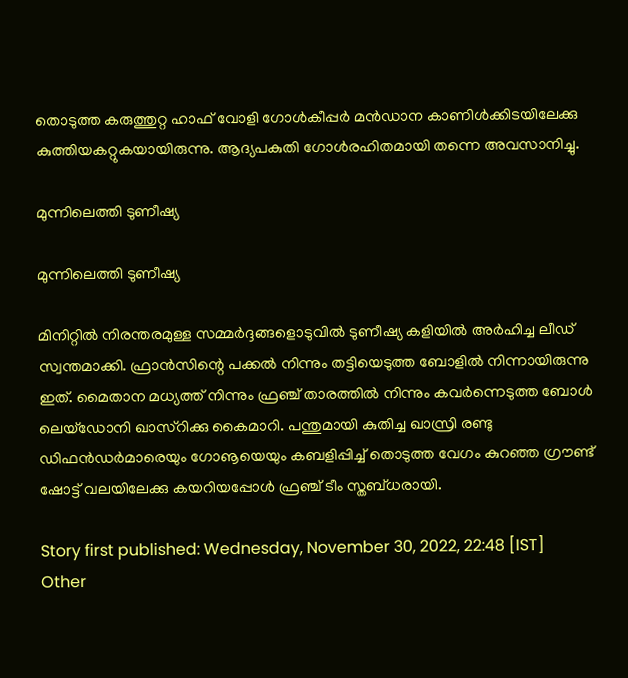തൊടുത്ത കരുത്തുറ്റ ഹാഫ് വോളി ഗോള്‍കീപ്പര്‍ മന്‍ഡാന കാണിള്‍ക്കിടയിലേക്കു കുത്തിയകറ്റുകയായിരുന്നു. ആദ്യപകുതി ഗോള്‍രഹിതമായി തന്നെ അവസാനിച്ചു.

മുന്നിലെത്തി ടുണീഷ്യ

മുന്നിലെത്തി ടുണീഷ്യ

മിനിറ്റില്‍ നിരന്തരമുള്ള സമ്മര്‍ദ്ദങ്ങളൊടുവില്‍ ടുണീഷ്യ കളിയില്‍ അര്‍ഹിച്ച ലീഡ് സ്വന്തമാക്കി. ഫ്രാന്‍സിന്റെ പക്കല്‍ നിന്നും തട്ടിയെടുത്ത ബോളില്‍ നിന്നായിരുന്നു ഇത്. മൈതാന മധ്യത്ത് നിന്നും ഫ്രഞ്ച് താരത്തില്‍ നിന്നും കവര്‍ന്നെടുത്ത ബോള്‍ ലെയ്‌ഡോനി ഖാസ്‌റിക്കു കൈമാറി. പന്തുമായി കുതിച്ച ഖാസ്രി രണ്ടു ഡിഫന്‍ഡര്‍മാരെയും ഗോൡയെയും കബളിപ്പിച്ച് തൊടുത്ത വേഗം കുറഞ്ഞ ഗ്രൗണ്ട് ഷോട്ട് വലയിലേക്കു കയറിയപ്പോള്‍ ഫ്രഞ്ച് ടീം സ്തബ്ധരായി.

Story first published: Wednesday, November 30, 2022, 22:48 [IST]
Other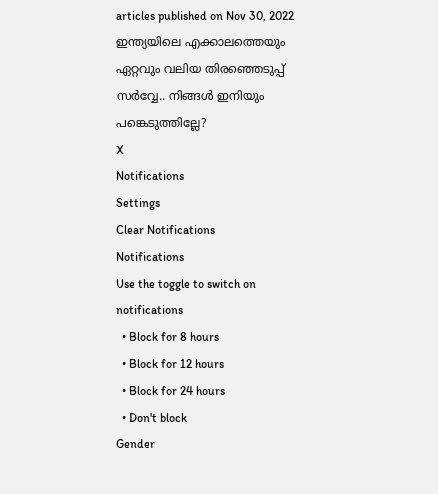articles published on Nov 30, 2022
ഇന്ത്യയിലെ എക്കാലത്തെയും ഏറ്റവും വലിയ തിരഞ്ഞെടുപ്പ് സർവ്വേ.. നിങ്ങൾ ഇനിയും പങ്കെടുത്തില്ലേ?
X
Notifications
Settings
Clear Notifications
Notifications
Use the toggle to switch on notifications
  • Block for 8 hours
  • Block for 12 hours
  • Block for 24 hours
  • Don't block
Gender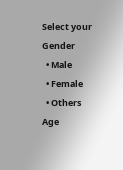Select your Gender
  • Male
  • Female
  • Others
Age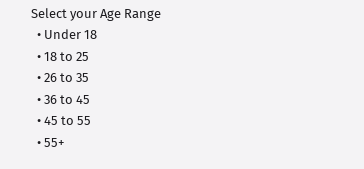Select your Age Range
  • Under 18
  • 18 to 25
  • 26 to 35
  • 36 to 45
  • 45 to 55
  • 55+